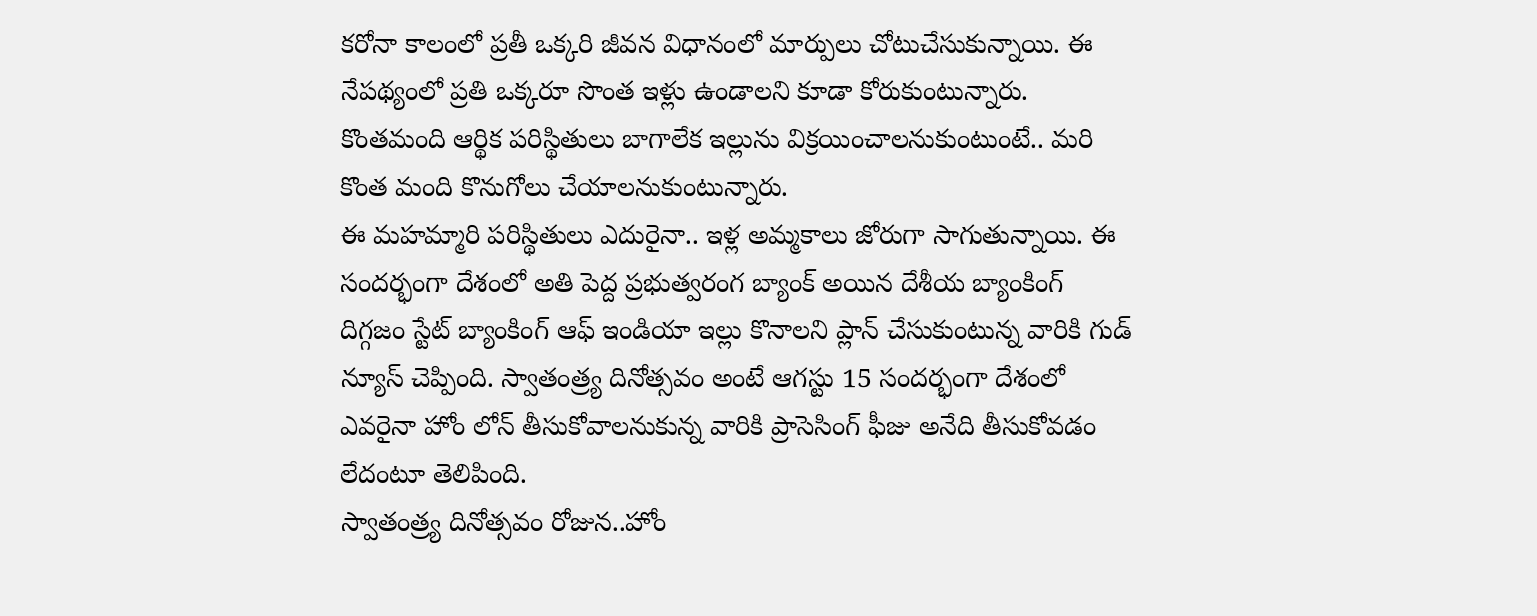కరోనా కాలంలో ప్రతీ ఒక్కరి జీవన విధానంలో మార్పులు చోటుచేసుకున్నాయి. ఈ నేపథ్యంలో ప్రతి ఒక్కరూ సొంత ఇళ్లు ఉండాలని కూడా కోరుకుంటున్నారు. కొంతమంది ఆర్థిక పరిస్థితులు బాగాలేక ఇల్లును విక్రయించాలనుకుంటుంటే.. మరి కొంత మంది కొనుగోలు చేయాలనుకుంటున్నారు.
ఈ మహమ్మారి పరిస్థితులు ఎదురైనా.. ఇళ్ల అమ్మకాలు జోరుగా సాగుతున్నాయి. ఈ సందర్భంగా దేశంలో అతి పెద్ద ప్రభుత్వరంగ బ్యాంక్ అయిన దేశీయ బ్యాంకింగ్ దిగ్గజం స్టేట్ బ్యాంకింగ్ ఆఫ్ ఇండియా ఇల్లు కొనాలని ప్లాన్ చేసుకుంటున్న వారికి గుడ్ న్యూస్ చెప్పింది. స్వాతంత్ర్య దినోత్సవం అంటే ఆగస్టు 15 సందర్భంగా దేశంలో ఎవరైనా హోం లోన్ తీసుకోవాలనుకున్న వారికి ప్రాసెసింగ్ ఫీజు అనేది తీసుకోవడం లేదంటూ తెలిపింది.
స్వాతంత్ర్య దినోత్సవం రోజున..హోం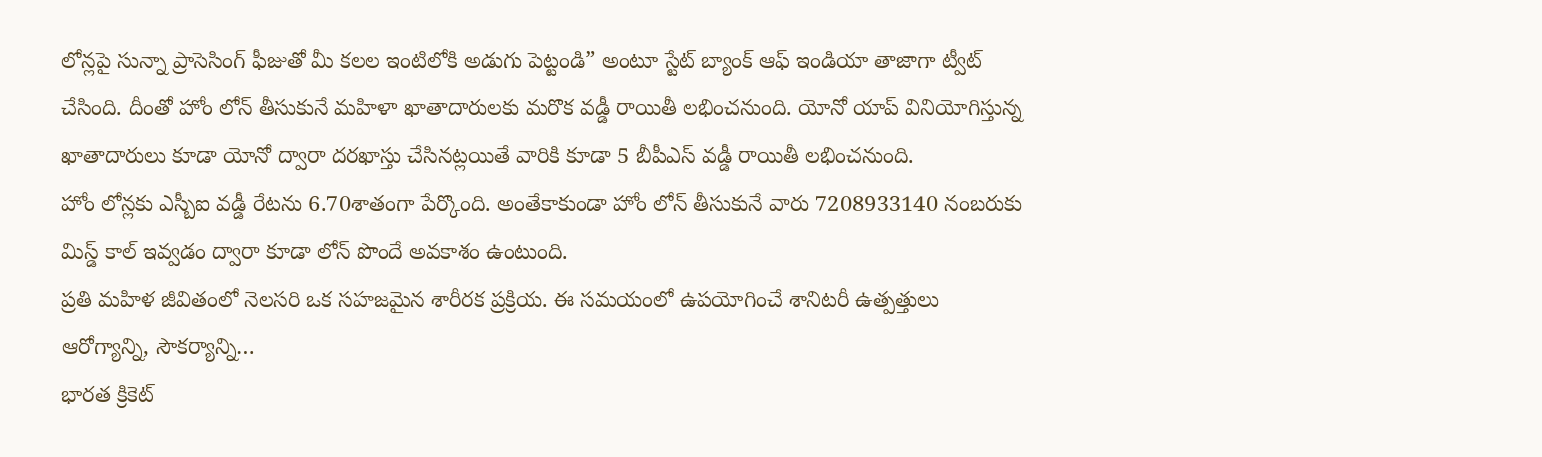లోన్లపై సున్నా ప్రాసెసింగ్ ఫీజుతో మీ కలల ఇంటిలోకి అడుగు పెట్టండి” అంటూ స్టేట్ బ్యాంక్ ఆఫ్ ఇండియా తాజాగా ట్వీట్ చేసింది. దీంతో హోం లోన్ తీసుకునే మహిళా ఖాతాదారులకు మరొక వడ్డీ రాయితీ లభించనుంది. యోనో యాప్ వినియోగిస్తున్న ఖాతాదారులు కూడా యోనో ద్వారా దరఖాస్తు చేసినట్లయితే వారికి కూడా 5 బీపీఎస్ వడ్డీ రాయితీ లభించనుంది.
హోం లోన్లకు ఎస్బీఐ వడ్డీ రేటను 6.70శాతంగా పేర్కొంది. అంతేకాకుండా హోం లోన్ తీసుకునే వారు 7208933140 నంబరుకు మిస్డ్ కాల్ ఇవ్వడం ద్వారా కూడా లోన్ పొందే అవకాశం ఉంటుంది.
ప్రతి మహిళ జీవితంలో నెలసరి ఒక సహజమైన శారీరక ప్రక్రియ. ఈ సమయంలో ఉపయోగించే శానిటరీ ఉత్పత్తులు ఆరోగ్యాన్ని, సౌకర్యాన్ని…
భారత క్రికెట్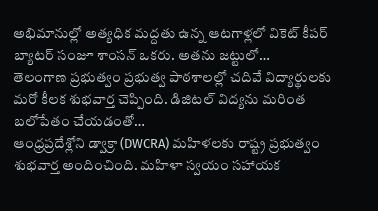అభిమానుల్లో అత్యధిక మద్దతు ఉన్న ఆటగాళ్లలో వికెట్ కీపర్ బ్యాటర్ సంజూ శాంసన్ ఒకరు. అతను జట్టులో…
తెలంగాణ ప్రభుత్వం ప్రభుత్వ పాఠశాలల్లో చదివే విద్యార్థులకు మరో కీలక శుభవార్త చెప్పింది. డిజిటల్ విద్యను మరింత బలోపేతం చేయడంతో…
ఆంధ్రప్రదేశ్లోని డ్వాక్రా (DWCRA) మహిళలకు రాష్ట్ర ప్రభుత్వం శుభవార్త అందించింది. మహిళా స్వయం సహాయక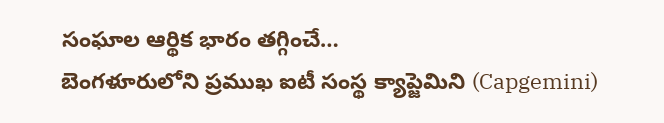సంఘాల ఆర్థిక భారం తగ్గించే…
బెంగళూరులోని ప్రముఖ ఐటీ సంస్థ క్యాప్జెమిని (Capgemini)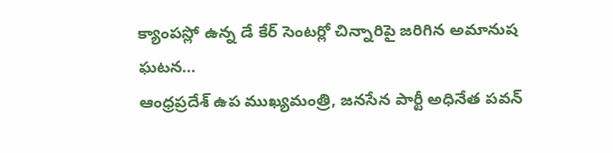క్యాంపస్లో ఉన్న డే కేర్ సెంటర్లో చిన్నారిపై జరిగిన అమానుష ఘటన…
ఆంధ్రప్రదేశ్ ఉప ముఖ్యమంత్రి, జనసేన పార్టీ అధినేత పవన్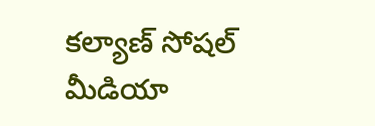కల్యాణ్ సోషల్ మీడియా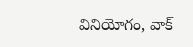వినియోగం, వాక్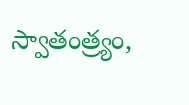స్వాతంత్ర్యం,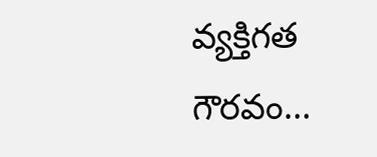వ్యక్తిగత గౌరవం…